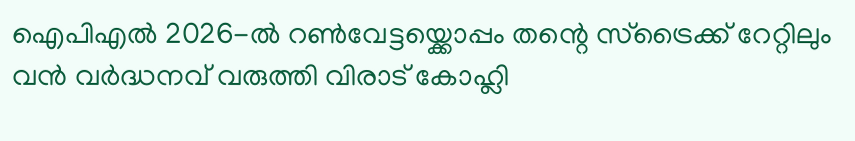ഐപിഎൽ 2026-ൽ റൺവേട്ടയ്ക്കൊപ്പം തന്റെ സ്ട്രൈക്ക് റേറ്റിലും വൻ വർദ്ധനവ് വരുത്തി വിരാട് കോഹ്ലി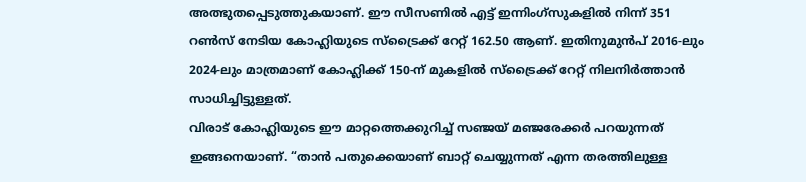അത്ഭുതപ്പെടുത്തുകയാണ്. ഈ സീസണിൽ എട്ട് ഇന്നിംഗ്സുകളിൽ നിന്ന് 351 റൺസ് നേടിയ കോഹ്ലിയുടെ സ്ട്രൈക്ക് റേറ്റ് 162.50 ആണ്. ഇതിനുമുൻപ് 2016-ലും 2024-ലും മാത്രമാണ് കോഹ്ലിക്ക് 150-ന് മുകളിൽ സ്ട്രൈക്ക് റേറ്റ് നിലനിർത്താൻ സാധിച്ചിട്ടുള്ളത്.
വിരാട് കോഹ്ലിയുടെ ഈ മാറ്റത്തെക്കുറിച്ച് സഞ്ജയ് മഞ്ജരേക്കർ പറയുന്നത് ഇങ്ങനെയാണ്. “താൻ പതുക്കെയാണ് ബാറ്റ് ചെയ്യുന്നത് എന്ന തരത്തിലുള്ള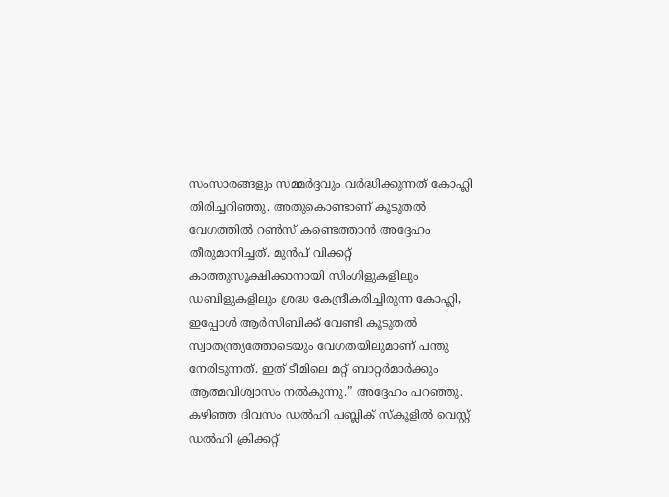സംസാരങ്ങളും സമ്മർദ്ദവും വർദ്ധിക്കുന്നത് കോഹ്ലി തിരിച്ചറിഞ്ഞു. അതുകൊണ്ടാണ് കൂടുതൽ വേഗത്തിൽ റൺസ് കണ്ടെത്താൻ അദ്ദേഹം തീരുമാനിച്ചത്. മുൻപ് വിക്കറ്റ് കാത്തുസൂക്ഷിക്കാനായി സിംഗിളുകളിലും ഡബിളുകളിലും ശ്രദ്ധ കേന്ദ്രീകരിച്ചിരുന്ന കോഹ്ലി, ഇപ്പോൾ ആർസിബിക്ക് വേണ്ടി കൂടുതൽ സ്വാതന്ത്ര്യത്തോടെയും വേഗതയിലുമാണ് പന്തു നേരിടുന്നത്. ഇത് ടീമിലെ മറ്റ് ബാറ്റർമാർക്കും ആത്മവിശ്വാസം നൽകുന്നു.” അദ്ദേഹം പറഞ്ഞു.
കഴിഞ്ഞ ദിവസം ഡൽഹി പബ്ലിക് സ്കൂളിൽ വെസ്റ്റ് ഡൽഹി ക്രിക്കറ്റ്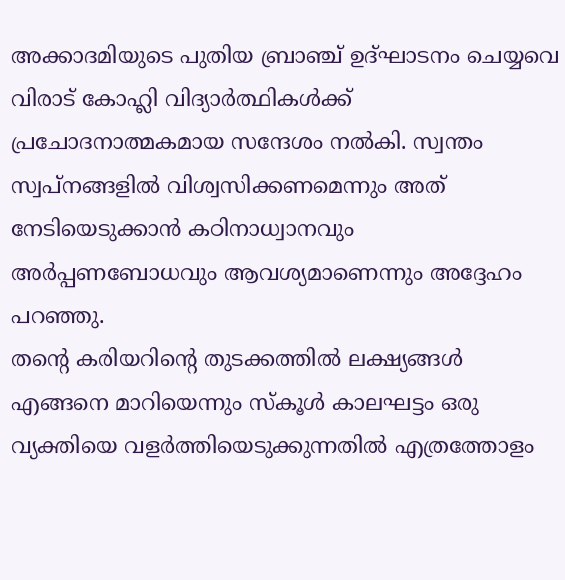അക്കാദമിയുടെ പുതിയ ബ്രാഞ്ച് ഉദ്ഘാടനം ചെയ്യവെ വിരാട് കോഹ്ലി വിദ്യാർത്ഥികൾക്ക് പ്രചോദനാത്മകമായ സന്ദേശം നൽകി. സ്വന്തം സ്വപ്നങ്ങളിൽ വിശ്വസിക്കണമെന്നും അത് നേടിയെടുക്കാൻ കഠിനാധ്വാനവും അർപ്പണബോധവും ആവശ്യമാണെന്നും അദ്ദേഹം പറഞ്ഞു.
തന്റെ കരിയറിന്റെ തുടക്കത്തിൽ ലക്ഷ്യങ്ങൾ എങ്ങനെ മാറിയെന്നും സ്കൂൾ കാലഘട്ടം ഒരു വ്യക്തിയെ വളർത്തിയെടുക്കുന്നതിൽ എത്രത്തോളം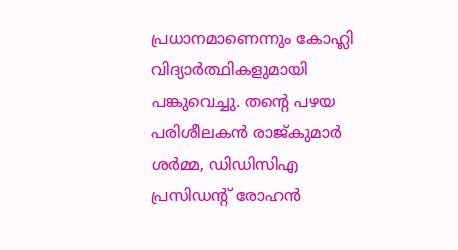പ്രധാനമാണെന്നും കോഹ്ലി വിദ്യാർത്ഥികളുമായി പങ്കുവെച്ചു. തന്റെ പഴയ പരിശീലകൻ രാജ്കുമാർ ശർമ്മ, ഡിഡിസിഎ പ്രസിഡന്റ് രോഹൻ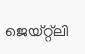ജെയ്റ്റ്ലി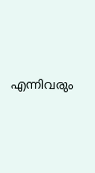എന്നിവരും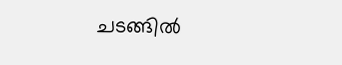ചടങ്ങിൽ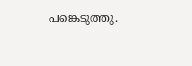പങ്കെടുത്തു.